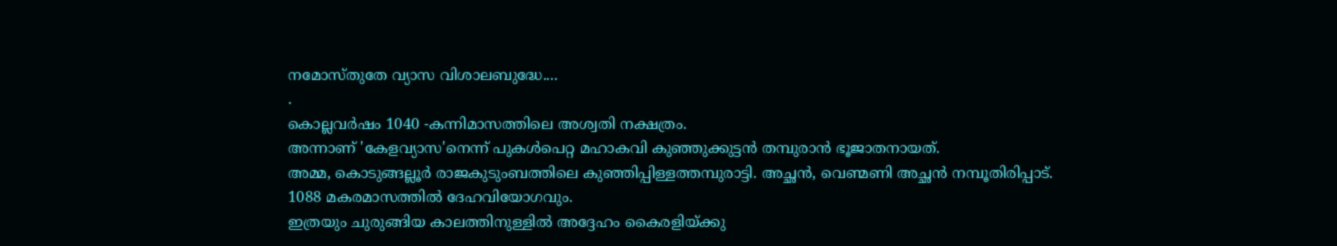നമോസ്തുതേ വ്യാസ വിശാലബുദ്ധേ....
.
കൊല്ലവർഷം 1040 -കന്നിമാസത്തിലെ അശ്വതി നക്ഷത്രം.
അന്നാണ് 'കേളവ്യാസ'നെന്ന് പുകൾപെറ്റ മഹാകവി കുഞ്ഞുക്കുട്ടൻ തമ്പുരാൻ ഭൂജാതനായത്.
അമ്മ, കൊടുങ്ങല്ലൂർ രാജകുടുംബത്തിലെ കുഞ്ഞിപ്പിള്ളത്തമ്പുരാട്ടി. അച്ഛൻ, വെണ്മണി അച്ഛൻ നമ്പൂതിരിപ്പാട്.
1088 മകരമാസത്തിൽ ദേഹവിയോഗവും.
ഇത്രയും ചുരുങ്ങിയ കാലത്തിനുള്ളിൽ അദ്ദേഹം കൈരളിയ്ക്കു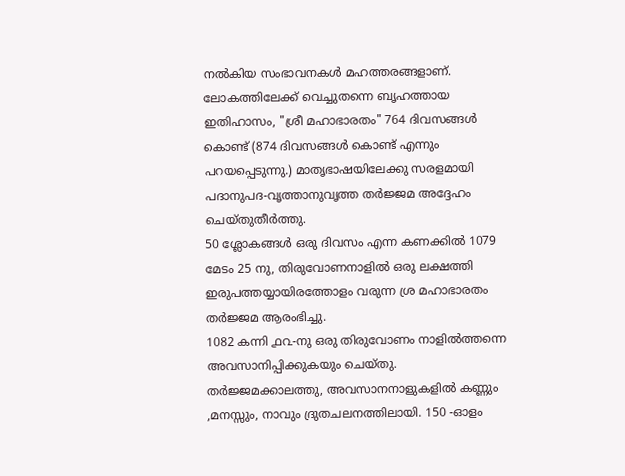നൽകിയ സംഭാവനകൾ മഹത്തരങ്ങളാണ്.
ലോകത്തിലേക്ക് വെച്ചുതന്നെ ബൃഹത്തായ ഇതിഹാസം, "ശ്രീ മഹാഭാരതം" 764 ദിവസങ്ങൾ കൊണ്ട് (874 ദിവസങ്ങൾ കൊണ്ട് എന്നും പറയപ്പെടുന്നു.) മാതൃഭാഷയിലേക്കു സരളമായി പദാനുപദ-വൃത്താനുവൃത്ത തർജ്ജമ അദ്ദേഹം ചെയ്തുതീർത്തു.
50 ശ്ലോകങ്ങൾ ഒരു ദിവസം എന്ന കണക്കിൽ 1079 മേടം 25 നു, തിരുവോണനാളിൽ ഒരു ലക്ഷത്തി ഇരുപത്തയ്യായിരത്തോളം വരുന്ന ശ്ര മഹാഭാരതം തർജ്ജമ ആരംഭിച്ചു.
1082 കന്നി ൧൨-നു ഒരു തിരുവോണം നാളിൽത്തന്നെ അവസാനിപ്പിക്കുകയും ചെയ്തു.
തർജ്ജമക്കാലത്തു, അവസാനനാളുകളിൽ കണ്ണും ,മനസ്സും, നാവും ദ്രുതചലനത്തിലായി. 150 -ഓളം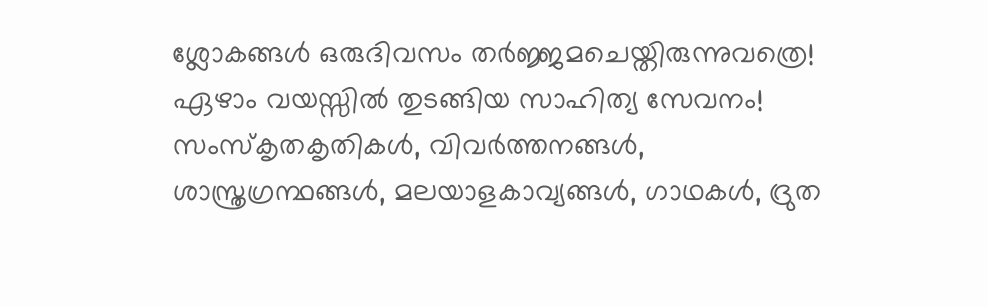ശ്ലോകങ്ങൾ ഒരുദിവസം തർജ്ജമചെയ്തിരുന്നുവത്രെ!
ഏഴാം വയസ്സിൽ തുടങ്ങിയ സാഹിത്യ സേവനം!
സംസ്കൃതകൃതികൾ, വിവർത്തനങ്ങൾ, ശാസ്ത്രഗ്രന്ഥങ്ങൾ, മലയാളകാവ്യങ്ങൾ, ഗാഥകൾ, ദ്രുത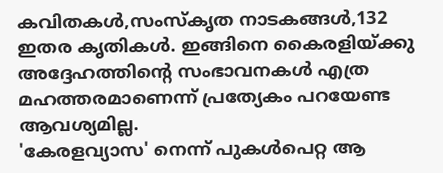കവിതകൾ,സംസ്കൃത നാടകങ്ങൾ,132 ഇതര കൃതികൾ. ഇങ്ങിനെ കൈരളിയ്ക്കു അദ്ദേഹത്തിന്റെ സംഭാവനകൾ എത്ര മഹത്തരമാണെന്ന് പ്രത്യേകം പറയേണ്ട ആവശ്യമില്ല.
'കേരളവ്യാസ' നെന്ന് പുകൾപെറ്റ ആ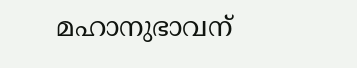മഹാനുഭാവന്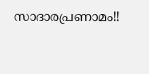സാദാരപ്രണാമം!!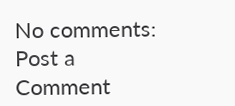No comments:
Post a Comment